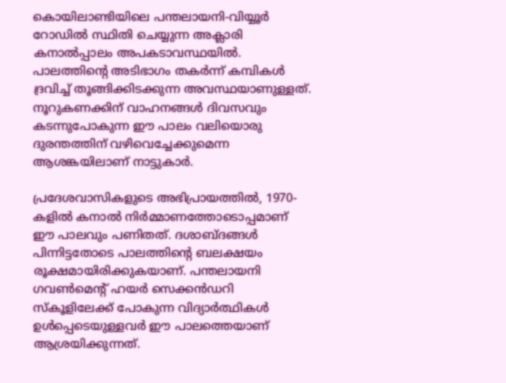കൊയിലാണ്ടിയിലെ പന്തലായനി-വിയ്യൂർ റോഡിൽ സ്ഥിതി ചെയ്യുന്ന അക്ലാരി കനാൽപ്പാലം അപകടാവസ്ഥയിൽ. പാലത്തിന്റെ അടിഭാഗം തകർന്ന് കമ്പികൾ ദ്രവിച്ച് തൂങ്ങിക്കിടക്കുന്ന അവസ്ഥയാണുള്ളത്. നൂറുകണക്കിന് വാഹനങ്ങൾ ദിവസവും കടന്നുപോകുന്ന ഈ പാലം വലിയൊരു ദുരന്തത്തിന് വഴിവെച്ചേക്കുമെന്ന ആശങ്കയിലാണ് നാട്ടുകാർ.

പ്രദേശവാസികളുടെ അഭിപ്രായത്തിൽ, 1970-കളിൽ കനാൽ നിർമ്മാണത്തോടൊപ്പമാണ് ഈ പാലവും പണിതത്. ദശാബ്ദങ്ങൾ പിന്നിട്ടതോടെ പാലത്തിന്റെ ബലക്ഷയം രൂക്ഷമായിരിക്കുകയാണ്. പന്തലായനി ഗവൺമെന്റ് ഹയർ സെക്കൻഡറി സ്കൂളിലേക്ക് പോകുന്ന വിദ്യാർത്ഥികൾ ഉൾപ്പെടെയുള്ളവർ ഈ പാലത്തെയാണ് ആശ്രയിക്കുന്നത്.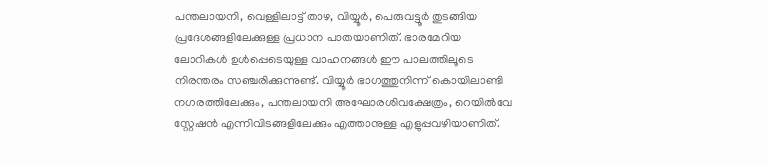പന്തലായനി, വെള്ളിലാട്ട് താഴ, വിയ്യൂർ, പെരുവട്ടൂർ തുടങ്ങിയ പ്രദേശങ്ങളിലേക്കുള്ള പ്രധാന പാതയാണിത്. ഭാരമേറിയ ലോറികൾ ഉൾപ്പെടെയുള്ള വാഹനങ്ങൾ ഈ പാലത്തിലൂടെ നിരന്തരം സഞ്ചരിക്കുന്നുണ്ട്. വിയ്യൂർ ഭാഗത്തുനിന്ന് കൊയിലാണ്ടി നഗരത്തിലേക്കും, പന്തലായനി അഘോരശിവക്ഷേത്രം, റെയിൽവേ സ്റ്റേഷൻ എന്നിവിടങ്ങളിലേക്കും എത്താനുള്ള എളുപ്പവഴിയാണിത്.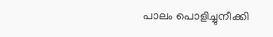പാലം പൊളിച്ചുനീക്കി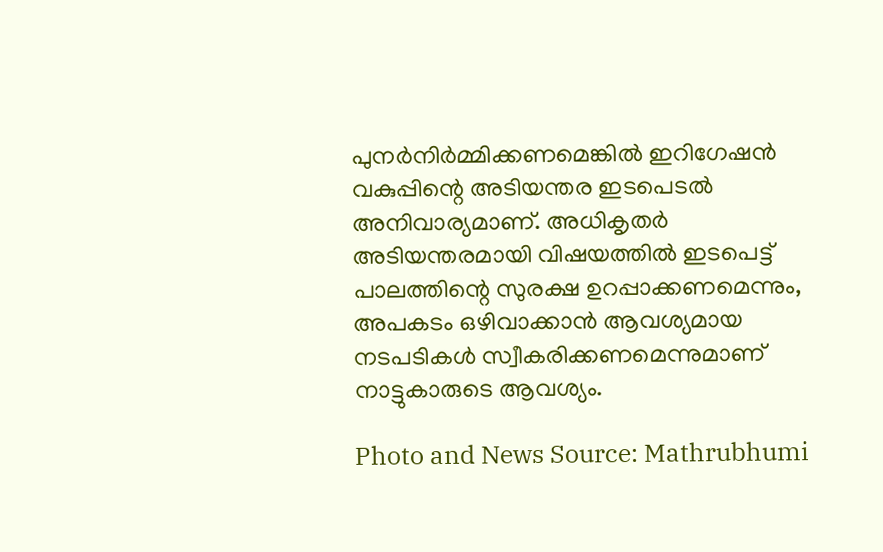പുനർനിർമ്മിക്കണമെങ്കിൽ ഇറിഗേഷൻ വകുപ്പിന്റെ അടിയന്തര ഇടപെടൽ അനിവാര്യമാണ്. അധികൃതർ അടിയന്തരമായി വിഷയത്തിൽ ഇടപെട്ട് പാലത്തിന്റെ സുരക്ഷ ഉറപ്പാക്കണമെന്നും, അപകടം ഒഴിവാക്കാൻ ആവശ്യമായ നടപടികൾ സ്വീകരിക്കണമെന്നുമാണ് നാട്ടുകാരുടെ ആവശ്യം.

Photo and News Source: Mathrubhumi